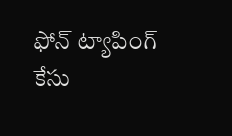ఫోన్ ట్యాపింగ్ కేసు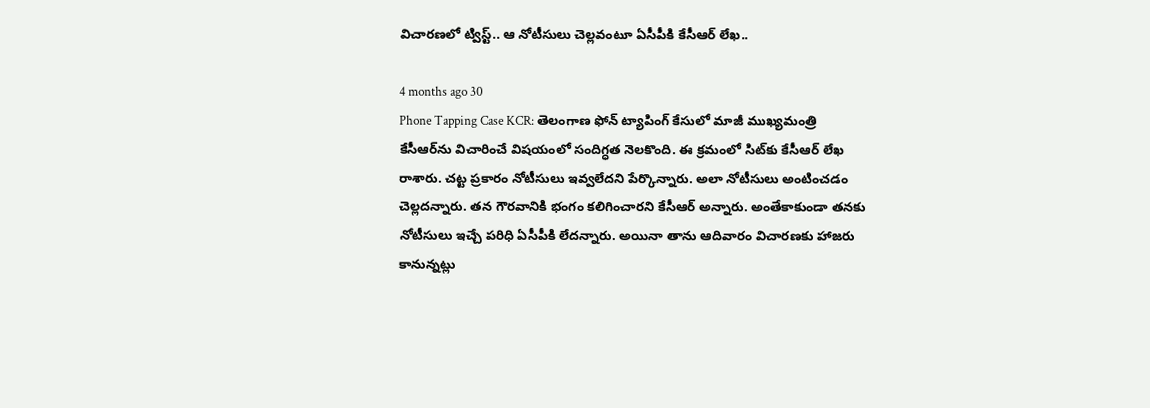విచారణలో ట్విస్ట్.. ఆ నోటీసులు చెల్లవంటూ ఏసీపీకి కేసీఆర్ లేఖ..

4 months ago 30
Phone Tapping Case KCR: తెలంగాణ ఫోన్ ట్యాపింగ్ కేసులో మాజీ ముఖ్యమంత్రి కేసీఆర్‌ను విచారించే విషయంలో సందిగ్ధత నెలకొంది. ఈ క్రమంలో సిట్‌కు కేసీఆర్ లేఖ రాశారు. చట్ట ప్రకారం నోటీసులు ఇవ్వలేదని పేర్కొన్నారు. అలా నోటీసులు అంటించడం చెల్లదన్నారు. తన గౌరవానికి భంగం కలిగించారని కేసీఆర్ అన్నారు. అంతేకాకుండా తనకు నోటీసులు ఇచ్చే పరిధి ఏసీపీకి లేదన్నారు. అయినా తాను ఆదివారం విచారణకు హాజరు కానున్నట్లు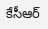కేసీఆర్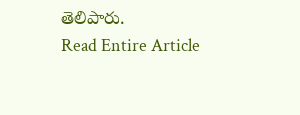తెలిపారు.
Read Entire Article